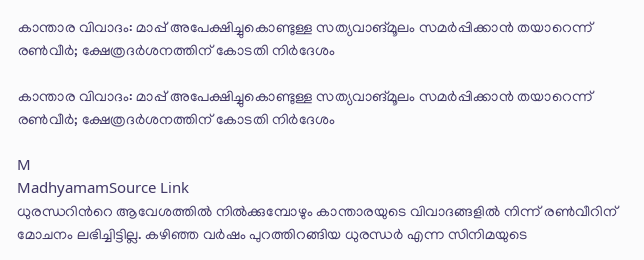കാന്താര വിവാദം: മാപ്പ് അപേക്ഷിച്ചുകൊണ്ടുള്ള സത്യവാങ്മൂലം സമർപ്പിക്കാൻ തയാറെന്ന് രൺവീർ; ക്ഷേത്രദർശനത്തിന് കോടതി നിർദേശം

കാന്താര വിവാദം: മാപ്പ് അപേക്ഷിച്ചുകൊണ്ടുള്ള സത്യവാങ്മൂലം സമർപ്പിക്കാൻ തയാറെന്ന് രൺവീർ; ക്ഷേത്രദർശനത്തിന് കോടതി നിർദേശം

M
MadhyamamSource Link
ധുരന്ധറിന്‍റെ ആവേശത്തിൽ നിൽക്കുമ്പോഴും കാന്താരയുടെ വിവാദങ്ങളിൽ നിന്ന് രൺവീറിന് മോചനം ലഭിച്ചിട്ടില്ല. കഴിഞ്ഞ വർഷം പുറത്തിറങ്ങിയ ധുരന്ധർ എന്ന സിനിമയുടെ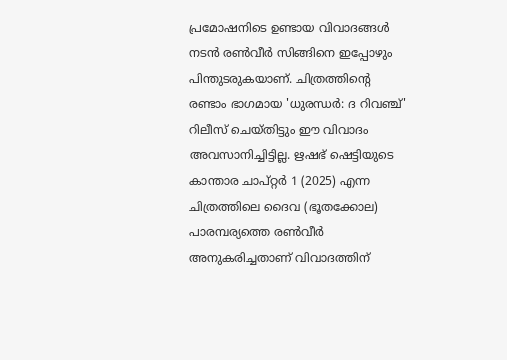പ്രമോഷനിടെ ഉണ്ടായ വിവാദങ്ങൾ നടൻ രൺവീർ സിങ്ങിനെ ഇപ്പോഴും പിന്തുടരുകയാണ്. ചിത്രത്തിന്റെ രണ്ടാം ഭാഗമായ 'ധുരന്ധർ: ദ റിവഞ്ച്' റിലീസ് ചെയ്തിട്ടും ഈ വിവാദം അവസാനിച്ചിട്ടില്ല. ഋഷഭ് ഷെട്ടിയുടെ കാന്താര ചാപ്റ്റർ 1 (2025) എന്ന ചിത്രത്തിലെ ദൈവ (ഭൂതക്കോല) പാരമ്പര്യത്തെ രൺവീർ അനുകരിച്ചതാണ് വിവാദത്തിന്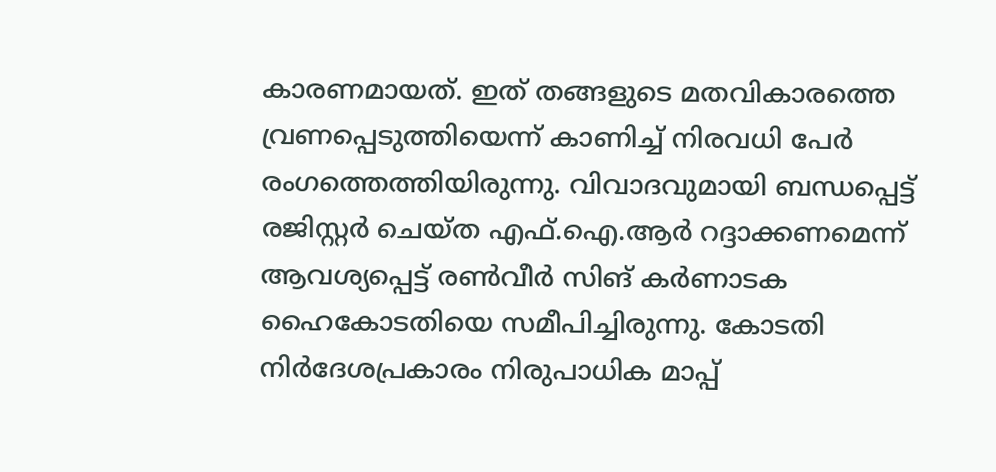കാരണമായത്. ഇത് തങ്ങളുടെ മതവികാരത്തെ വ്രണപ്പെടുത്തിയെന്ന് കാണിച്ച് നിരവധി പേർ രംഗത്തെത്തിയിരുന്നു. വിവാദവുമായി ബന്ധപ്പെട്ട് രജിസ്റ്റർ ചെയ്ത എഫ്.ഐ.ആർ റദ്ദാക്കണമെന്ന് ആവശ്യപ്പെട്ട് രൺവീർ സിങ് കർണാടക ഹൈകോടതിയെ സമീപിച്ചിരുന്നു. കോടതി നിർദേശപ്രകാരം നിരുപാധിക മാപ്പ്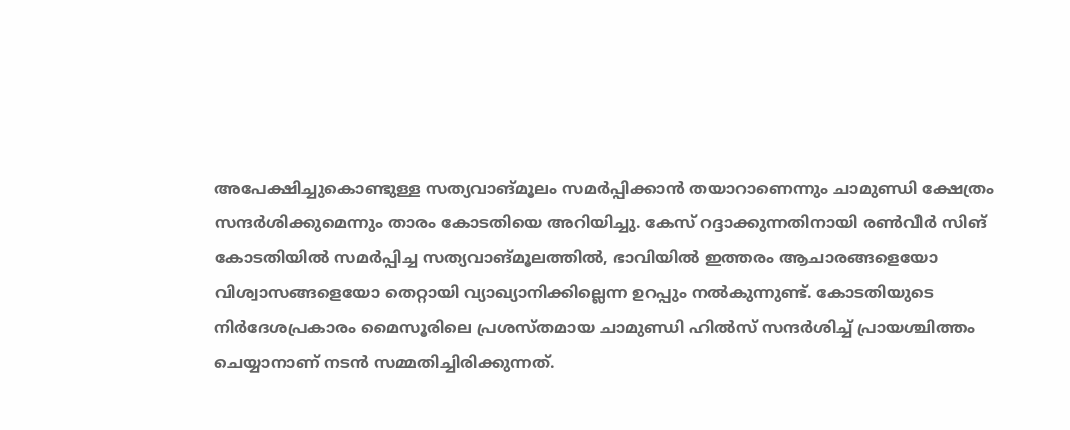അപേക്ഷിച്ചുകൊണ്ടുള്ള സത്യവാങ്മൂലം സമർപ്പിക്കാൻ തയാറാണെന്നും ചാമുണ്ഡി ക്ഷേത്രം സന്ദർശിക്കുമെന്നും താരം കോടതിയെ അറിയിച്ചു. കേസ് റദ്ദാക്കുന്നതിനായി രൺവീർ സിങ് കോടതിയിൽ സമർപ്പിച്ച സത്യവാങ്മൂലത്തിൽ, ഭാവിയിൽ ഇത്തരം ആചാരങ്ങളെയോ വിശ്വാസങ്ങളെയോ തെറ്റായി വ്യാഖ്യാനിക്കില്ലെന്ന ഉറപ്പും നൽകുന്നുണ്ട്. കോടതിയുടെ നിർദേശപ്രകാരം മൈസൂരിലെ പ്രശസ്തമായ ചാമുണ്ഡി ഹിൽസ് സന്ദർശിച്ച് പ്രായശ്ചിത്തം ചെയ്യാനാണ് നടൻ സമ്മതിച്ചിരിക്കുന്നത്.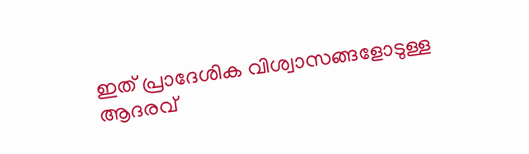ഇത് പ്രാദേശിക വിശ്വാസങ്ങളോടുള്ള ആദരവ്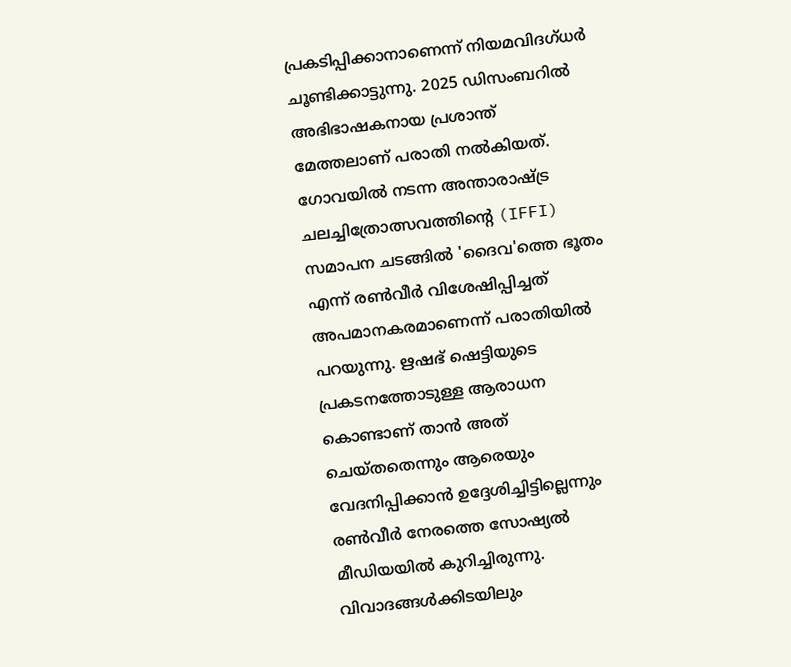പ്രകടിപ്പിക്കാനാണെന്ന് നിയമവിദഗ്ധർ ചൂണ്ടിക്കാട്ടുന്നു. 2025 ഡിസംബറിൽ അഭിഭാഷകനായ പ്രശാന്ത് മേത്തലാണ് പരാതി നൽകിയത്. ഗോവയിൽ നടന്ന അന്താരാഷ്ട്ര ചലച്ചിത്രോത്സവത്തിന്റെ (IFFI) സമാപന ചടങ്ങിൽ 'ദൈവ'ത്തെ ഭൂതം എന്ന് രൺവീർ വിശേഷിപ്പിച്ചത് അപമാനകരമാണെന്ന് പരാതിയിൽ പറയുന്നു. ഋഷഭ് ഷെട്ടിയുടെ പ്രകടനത്തോടുള്ള ആരാധന കൊണ്ടാണ് താൻ അത് ചെയ്തതെന്നും ആരെയും വേദനിപ്പിക്കാൻ ഉദ്ദേശിച്ചിട്ടില്ലെന്നും രൺവീർ നേരത്തെ സോഷ്യൽ മീഡിയയിൽ കുറിച്ചിരുന്നു. വിവാദങ്ങൾക്കിടയിലും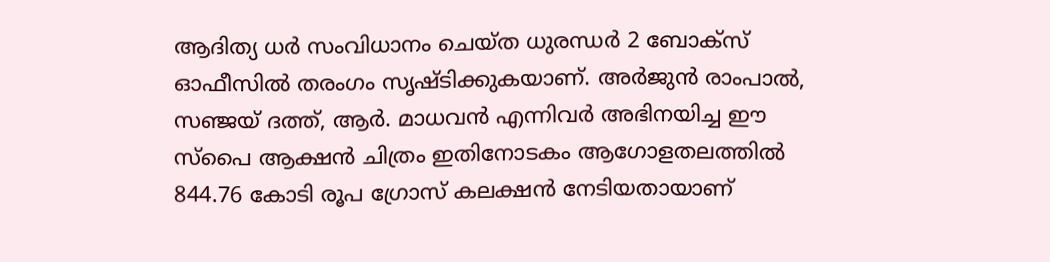ആദിത്യ ധർ സംവിധാനം ചെയ്ത ധുരന്ധർ 2 ബോക്സ് ഓഫീസിൽ തരംഗം സൃഷ്ടിക്കുകയാണ്. അർജുൻ രാംപാൽ, സഞ്ജയ് ദത്ത്, ആർ. മാധവൻ എന്നിവർ അഭിനയിച്ച ഈ സ്പൈ ആക്ഷൻ ചിത്രം ഇതിനോടകം ആഗോളതലത്തിൽ 844.76 കോടി രൂപ ഗ്രോസ് കലക്ഷൻ നേടിയതായാണ്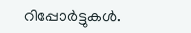റിപ്പോർട്ടുകൾ.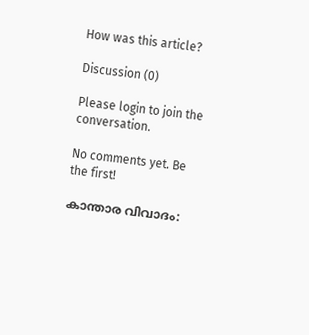How was this article?

Discussion (0)

Please login to join the conversation.

No comments yet. Be the first!

കാന്താര വിവാദം: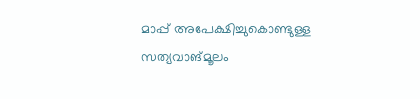മാപ്പ് അപേക്ഷിച്ചുകൊണ്ടുള്ള സത്യവാങ്മൂലം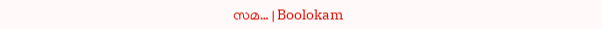സമ… | Boolokam